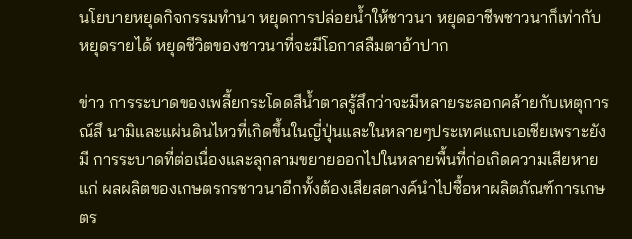นโยบายหยุดกิจกรรมทำนา หยุดการปล่อยน้ำให้ชาวนา หยุดอาชีพชาวนาก็เท่ากับหยุดรายได้ หยุดชีวิตของชาวนาที่จะมีโอกาสลืมตาอ้าปาก

ข่าว การระบาดของเพลี้ยกระโดดสีน้ำตาลรู้สึกว่าจะมีหลายระลอกคล้ายกับเหตุการณ์สึ นามิและแผ่นดินไหวที่เกิดขึ้นในญี่ปุ่นและในหลายๆประเทศแถบเอเชียเพราะยังมี การระบาดที่ต่อเนื่องและลุกลามขยายออกไปในหลายพื้นที่ก่อเกิดความเสียหายแก่ ผลผลิตของเกษตรกรชาวนาอีกทั้งต้องเสียสตางค์นำไปซื้อหาผลิตภัณฑ์การเกษตร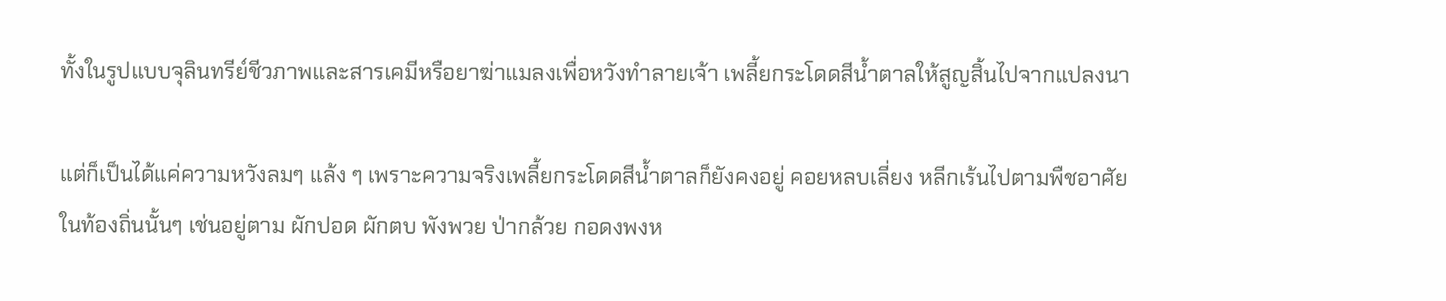ทั้งในรูปแบบจุลินทรีย์ชีวภาพและสารเคมีหรือยาฆ่าแมลงเพื่อหวังทำลายเจ้า เพลี้ยกระโดดสีน้ำตาลให้สูญสิ้นไปจากแปลงนา

แต่ก็เป็นได้แค่ความหวังลมๆ แล้ง ๆ เพราะความจริงเพลี้ยกระโดดสีน้ำตาลก็ยังคงอยู่ คอยหลบเลี่ยง หลีกเร้นไปตามพืชอาศัยในท้องถิ่นนั้นๆ เช่นอยู่ตาม ผักปอด ผักตบ พังพวย ป่ากล้วย กอดงพงห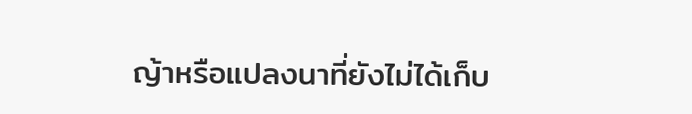ญ้าหรือแปลงนาที่ยังไม่ได้เก็บ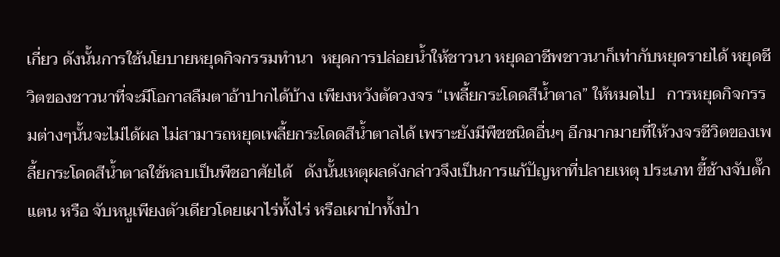เกี่ยว ดังนั้นการใช้นโยบายหยุดกิจกรรมทำนา  หยุดการปล่อยน้ำให้ชาวนา หยุดอาชีพชาวนาก็เท่ากับหยุดรายได้ หยุดชีวิตของชาวนาที่จะมีโอกาสลืมตาอ้าปากได้บ้าง เพียงหวังตัดวงจร “เพลี้ยกระโดดสีน้ำตาล” ให้หมดไป   การหยุดกิจกรรมต่างๆนั้นจะไม่ได้ผล ไม่สามารถหยุดเพลี้ยกระโดดสีน้ำตาลได้ เพราะยังมีพืชชนิดอื่นๆ อีกมากมายที่ให้วงจรชีวิตของเพลี้ยกระโดดสีน้ำตาลใช้หลบเป็นพืชอาศัยได้   ดังนั้นเหตุผลดังกล่าวจึงเป็นการแก้ปัญหาที่ปลายเหตุ ประเภท ขี้ช้างจับตั๊กแตน หรือ จับหนูเพียงตัวเดียวโดยเผาไร่ทั้งไร่ หรือเผาป่าทั้งป่า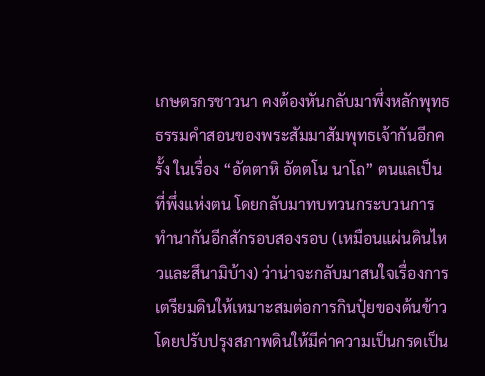เกษตรกรชาวนา คงต้องหันกลับมาพึ่งหลักพุทธธรรมคำสอนของพระสัมมาสัมพุทธเจ้ากันอีกครั้ง ในเรื่อง “อัตตาหิ อัตตโน นาโถ” ตนแลเป็นที่พึ่งแห่งตน โดยกลับมาทบทวนกระบวนการทำนากันอีกสักรอบสองรอบ (เหมือนแผ่นดินไหวและสึนามิบ้าง) ว่าน่าจะกลับมาสนใจเรื่องการเตรียมดินให้เหมาะสมต่อการกินปุ๋ยของต้นข้าว โดยปรับปรุงสภาพดินให้มีค่าความเป็นกรดเป็น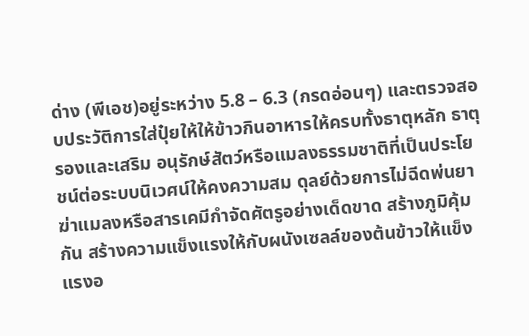ด่าง (พีเอช)อยู่ระหว่าง 5.8 – 6.3 (กรดอ่อนๆ) และตรวจสอบประวัติการใส่ปุ๋ยให้ให้ข้าวกินอาหารให้ครบทั้งธาตุหลัก ธาตุรองและเสริม อนุรักษ์สัตว์หรือแมลงธรรมชาติที่เป็นประโยชน์ต่อระบบนิเวศน์ให้คงความสม ดุลย์ด้วยการไม่ฉีดพ่นยาฆ่าแมลงหรือสารเคมีกำจัดศัตรูอย่างเด็ดขาด สร้างภูมิคุ้มกัน สร้างความแข็งแรงให้กับผนังเซลล์ของต้นข้าวให้แข็งแรงอ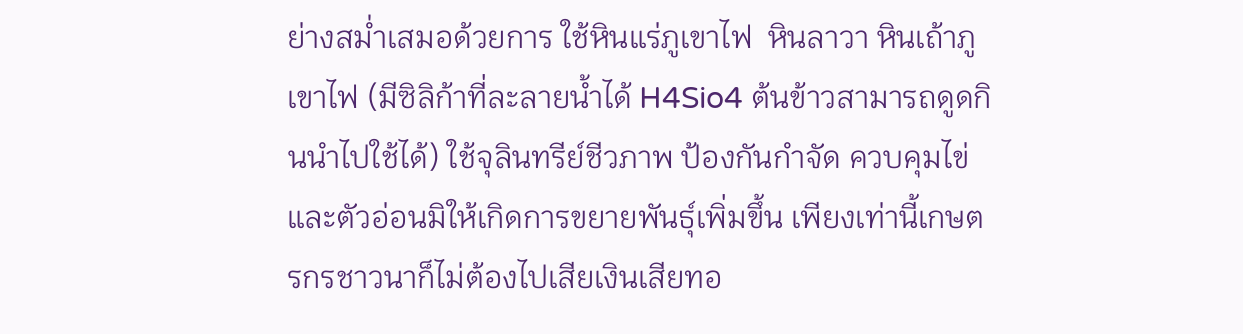ย่างสม่ำเสมอด้วยการ ใช้หินแร่ภูเขาไฟ  หินลาวา หินเถ้าภูเขาไฟ (มีซิลิก้าที่ละลายน้ำได้ H4Sio4 ต้นข้าวสามารถดูดกินนำไปใช้ได้) ใช้จุลินทรีย์ชีวภาพ ป้องกันกำจัด ควบคุมไข่และตัวอ่อนมิให้เกิดการขยายพันธุ์เพิ่มขึ้น เพียงเท่านี้เกษตรกรชาวนาก็ไม่ต้องไปเสียเงินเสียทอ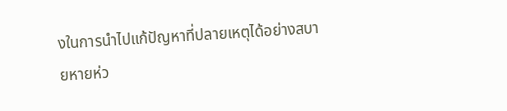งในการนำไปแก้ปัญหาที่ปลายเหตุได้อย่างสบายหายห่ว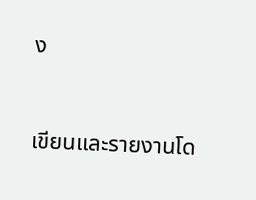ง



เขียนและรายงานโด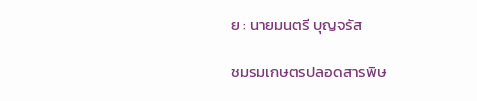ย : นายมนตรี บุญจรัส

ชมรมเกษตรปลอดสารพิษ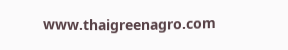www.thaigreenagro.com